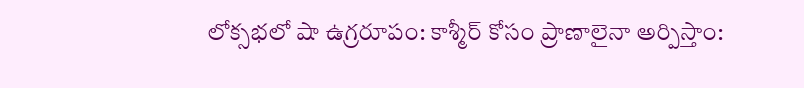లోక్సభలో షా ఉగ్రరూపం: కాశ్మీర్ కోసం ప్రాణాలైనా అర్పిస్తాం: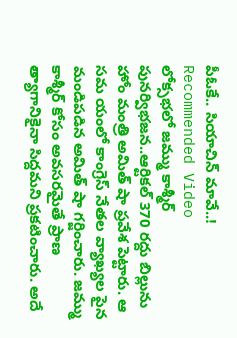పీఓకే.. సియాచిన్ మావే..!
Recommended Video
లోక్సభలో జమ్ము కాశ్మీర్ పునర్విభజన..ఆర్టికల్ 370 రద్దు బిల్లును హోం మంత్రి అమిత్ షా ప్రవేశ పెట్టారు. ఆ సమ యంలో కాంగ్రెస్ నేతల వ్యాఖ్యల పైన మండిపడిన అమిత్ షా గర్జించారు. జమ్ము కాశ్మీర్ కోసం అవసరమైతే ప్రాణ త్యాగానికైనా సిద్దమని ప్రకటించారు. అదే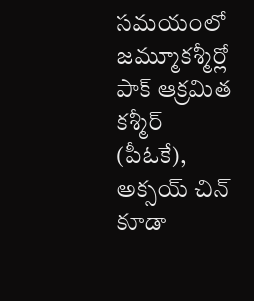సమయంలో జమ్మూకశ్మీర్లో పాక్ ఆక్రమిత కశ్మీర్ (పీఓకే), అక్సయ్ చిన్ కూడా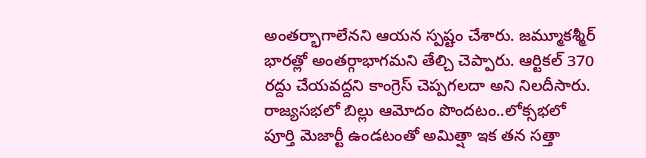అంతర్భాగాలేనని ఆయన స్పష్టం చేశారు. జమ్మూకశ్మీర్ భారత్లో అంతర్గాభాగమని తేల్చి చెప్పారు. ఆర్టికల్ 370 రద్దు చేయవద్దని కాంగ్రెస్ చెప్పగలదా అని నిలదీసారు. రాజ్యసభలో బిల్లు ఆమోదం పొందటం..లోక్సభలో పూర్తి మెజార్టీ ఉండటంతో అమిత్షా ఇక తన సత్తా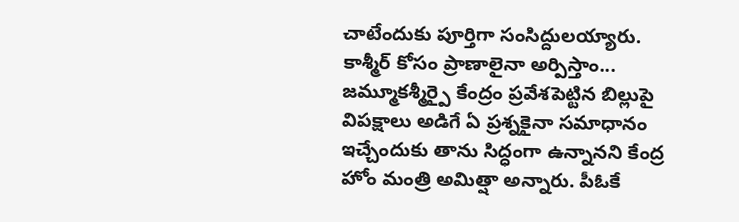చాటేందుకు పూర్తిగా సంసిద్దులయ్యారు.
కాశ్మీర్ కోసం ప్రాణాలైనా అర్పిస్తాం...
జమ్మూకశ్మీర్పై కేంద్రం ప్రవేశపెట్టిన బిల్లుపై విపక్షాలు అడిగే ఏ ప్రశ్నకైనా సమాధానం ఇచ్చేందుకు తాను సిద్ధంగా ఉన్నానని కేంద్ర హోం మంత్రి అమిత్షా అన్నారు. పీఓకే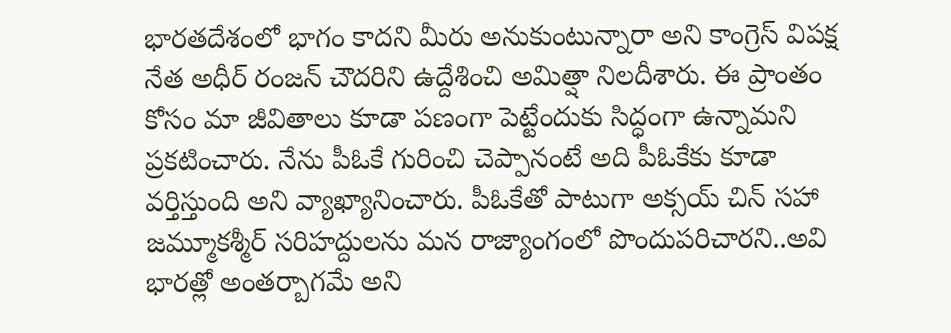భారతదేశంలో భాగం కాదని మీరు అనుకుంటున్నారా అని కాంగ్రెస్ విపక్ష నేత అధీర్ రంజన్ చౌదరిని ఉద్దేశించి అమిత్షా నిలదీశారు. ఈ ప్రాంతం కోసం మా జీవితాలు కూడా పణంగా పెట్టేందుకు సిద్ధంగా ఉన్నామని ప్రకటించారు. నేను పీఓకే గురించి చెప్పానంటే అది పీఓకేకు కూడా వర్తిస్తుంది అని వ్యాఖ్యానించారు. పీఓకేతో పాటుగా అక్సయ్ చిన్ సహా జమ్మూకశ్మీర్ సరిహద్దులను మన రాజ్యాంగంలో పొందుపరిచారని..అవి భారత్లో అంతర్బాగమే అని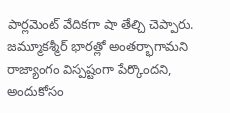పార్లమెంట్ వేదికగా షా తేల్చి చెప్పారు. జమ్మూకశ్మీర్ భారత్లో అంతర్భాగామని రాజ్యాంగం విస్పష్టంగా పేర్కొందని, అందుకోసం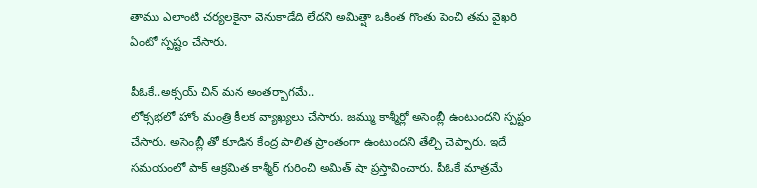తాము ఎలాంటి చర్యలకైనా వెనుకాడేది లేదని అమిత్షా ఒకింత గొంతు పెంచి తమ వైఖరి ఏంటో స్పష్టం చేసారు.

పీఓకే..అక్సయ్ చిన్ మన అంతర్బాగమే..
లోక్సభలో హోం మంత్రి కీలక వ్యాఖ్యలు చేసారు. జమ్ము కాశ్మీర్లో అసెంబ్లీ ఉంటుందని స్పష్టం చేసారు. అసెంబ్లీ తో కూడిన కేంద్ర పాలిత ప్రాంతంగా ఉంటుందని తేల్చి చెప్పారు. ఇదే సమయంలో పాక్ ఆక్రమిత కాశ్మీర్ గురించి అమిత్ షా ప్రస్తావించారు. పీఓకే మాత్రమే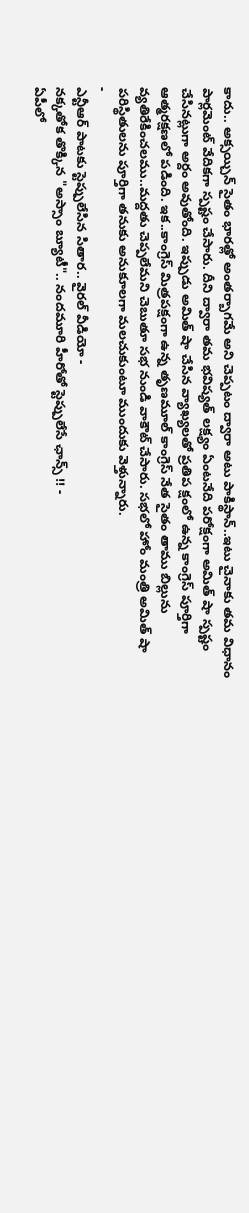కాదు.. అక్సయ్చిన్ సైతం భారత్లో అంతర్బాగమే అని చెప్పటం ద్వారా అటు పాకిస్థాన్..ఇటు చైనాకు తమ విధానం పార్లమెంట్ వేదికగా స్పష్టం చేసారు. దీని ద్వారా తమ భవిష్యత్ లక్ష్యం ఏంటనేది పరోక్షంగా అమిత్ షా స్పష్టం చేసినట్లుగా అర్దం అవుతోంది. ఇప్పుడు అమిత్ షా చేసిన వ్యాఖ్యలతో ప్రతిప క్షంలో ఉన్న కాంగ్రెస్ పూర్తిగా ఆత్మరక్షణలో పడింది. ఇక..కాంగ్రెస్ మిత్రపక్షంగా ఉన్న తృణమూల్ కాంగ్రెస్ నేత సైతం తాము బిల్లును వ్యతిరేకించలము..మద్దతు చెప్పలేమని చెబుతూ సభ నుండి వాకౌట్ చేసారు. సభలో హోం మంత్రి అమిత్ షా పరిస్థితులను పూర్తిగా తనుకు అనుకూలగా మలచుకుంటూ ముందుకు వెళ్తున్నారు.
-
ఎన్టీఆర్ పాటకు స్టెప్పులేసిన సితార.. వైరల్ వీడియో -
నక్కతోక తొక్కిన "అస్సాం బ్యూటీ".. నందమూరి హీరోతో స్టెప్పులేసే ఛాన్స్ !! -
ఏపీలో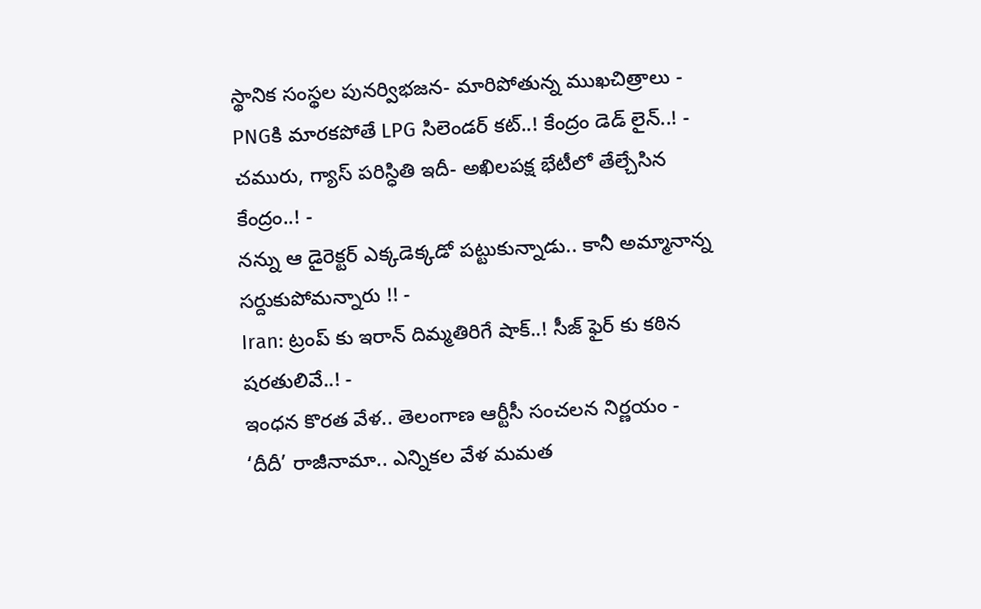స్థానిక సంస్థల పునర్విభజన- మారిపోతున్న ముఖచిత్రాలు -
PNGకి మారకపోతే LPG సిలెండర్ కట్..! కేంద్రం డెడ్ లైన్..! -
చమురు, గ్యాస్ పరిస్ధితి ఇదీ- అఖిలపక్ష భేటీలో తేల్చేసిన కేంద్రం..! -
నన్ను ఆ డైరెక్టర్ ఎక్కడెక్కడో పట్టుకున్నాడు.. కానీ అమ్మానాన్న సర్దుకుపోమన్నారు !! -
Iran: ట్రంప్ కు ఇరాన్ దిమ్మతిరిగే షాక్..! సీజ్ ఫైర్ కు కఠిన షరతులివే..! -
ఇంధన కొరత వేళ.. తెలంగాణ ఆర్టీసీ సంచలన నిర్ణయం -
‘దీదీ’ రాజీనామా.. ఎన్నికల వేళ మమత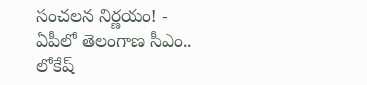సంచలన నిర్ణయం! -
ఏపీలో తెలంగాణ సీఎం.. లోకేష్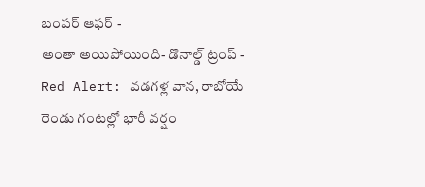బంపర్ ఆఫర్ -
అంతా అయిపోయింది- డొనాల్డ్ ట్రంప్ -
Red Alert: వడగళ్ల వాన, రాబోయే రెండు గంటల్లో భారీ వర్షం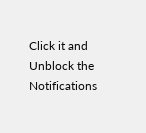Click it and Unblock the Notifications